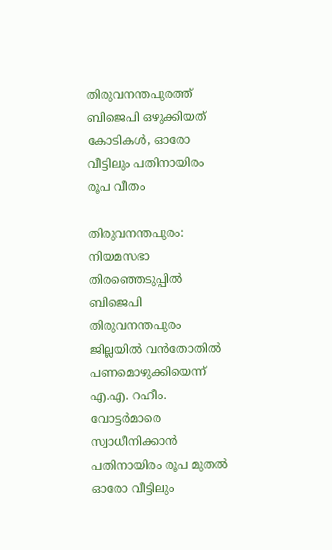തിരുവനന്തപുരത്ത് ബിജെപി ഒഴുക്കിയത് കോടികൾ, ഓരോ വീട്ടിലും പതിനായിരം രൂപ വീതം

തിരുവനന്തപുരം: നിയമസഭാ തിരഞ്ഞെടുപ്പിൽ ബിജെപി തിരുവനന്തപുരം ജില്ലയിൽ വൻതോതിൽ പണമൊഴുക്കിയെന്ന് എ.എ. റഹീം. വോട്ടർമാരെ സ്വാധീനിക്കാൻ പതിനായിരം രൂപ മുതൽ ഓരോ വീട്ടിലും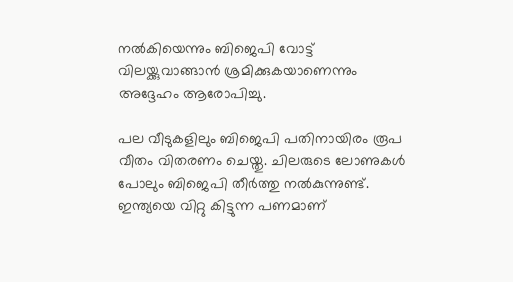നൽകിയെന്നും ബിജെപി വോട്ട് വിലയ്ക്കുവാങ്ങാൻ ശ്രമിക്കുകയാണെന്നും അദ്ദേഹം ആരോപിച്ചു.

പല വീടുകളിലും ബിജെപി പതിനായിരം രൂപ വീതം വിതരണം ചെയ്തു. ചിലരുടെ ലോണുകൾ പോലും ബിജെപി തീർത്തു നൽകുന്നുണ്ട്. ഇന്ത്യയെ വിറ്റു കിട്ടുന്ന പണമാണ്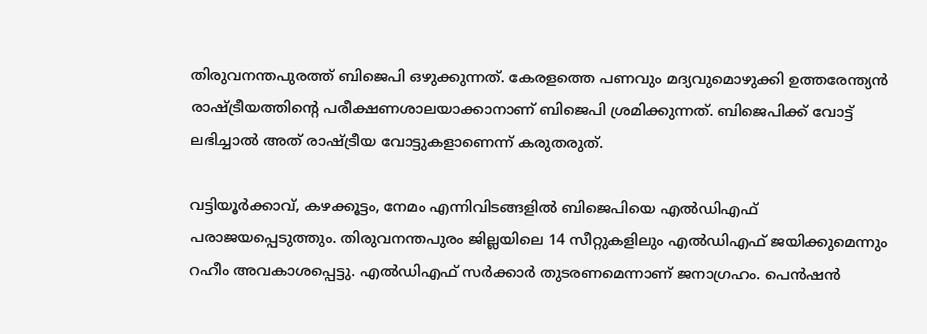തിരുവനന്തപുരത്ത് ബിജെപി ഒഴുക്കുന്നത്. കേരളത്തെ പണവും മദ്യവുമൊഴുക്കി ഉത്തരേന്ത്യൻ രാഷ്ട്രീയത്തിന്റെ പരീക്ഷണശാലയാക്കാനാണ് ബിജെപി ശ്രമിക്കുന്നത്. ബിജെപിക്ക് വോട്ട് ലഭിച്ചാൽ അത് രാഷ്ട്രീയ വോട്ടുകളാണെന്ന് കരുതരുത്.

വട്ടിയൂർക്കാവ്, കഴക്കൂട്ടം, നേമം എന്നിവിടങ്ങളിൽ ബിജെപിയെ എൽഡിഎഫ് പരാജയപ്പെടുത്തും. തിരുവനന്തപുരം ജില്ലയിലെ 14 സീറ്റുകളിലും എൽഡിഎഫ് ജയിക്കുമെന്നും റഹീം അവകാശപ്പെട്ടു. എൽഡിഎഫ് സർക്കാർ തുടരണമെന്നാണ് ജനാഗ്രഹം. പെൻഷൻ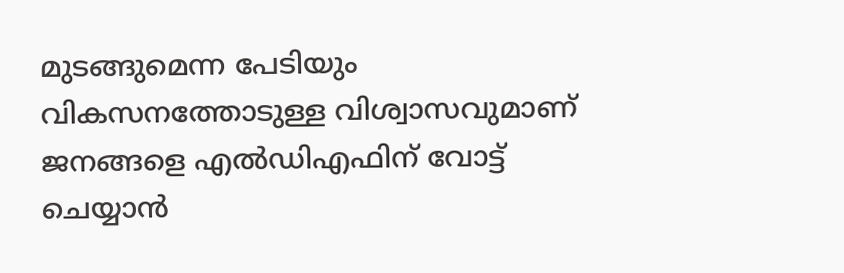മുടങ്ങുമെന്ന പേടിയും വികസനത്തോടുള്ള വിശ്വാസവുമാണ് ജനങ്ങളെ എൽഡിഎഫിന് വോട്ട് ചെയ്യാൻ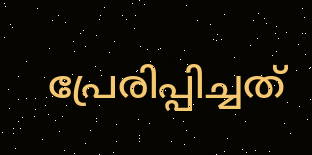പ്രേരിപ്പിച്ചത്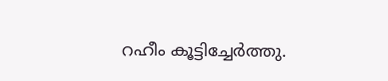റഹീം കൂട്ടിച്ചേർത്തു.